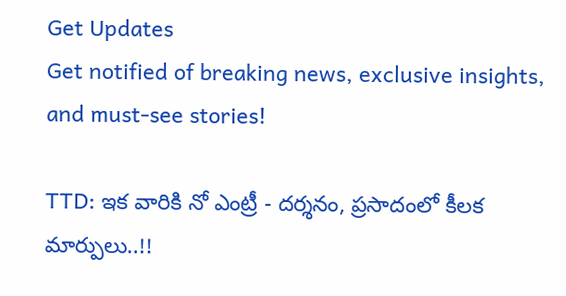Get Updates
Get notified of breaking news, exclusive insights, and must-see stories!

TTD: ఇక వారికి నో ఎంట్రీ - దర్శనం, ప్రసాదంలో కీలక మార్పులు..!!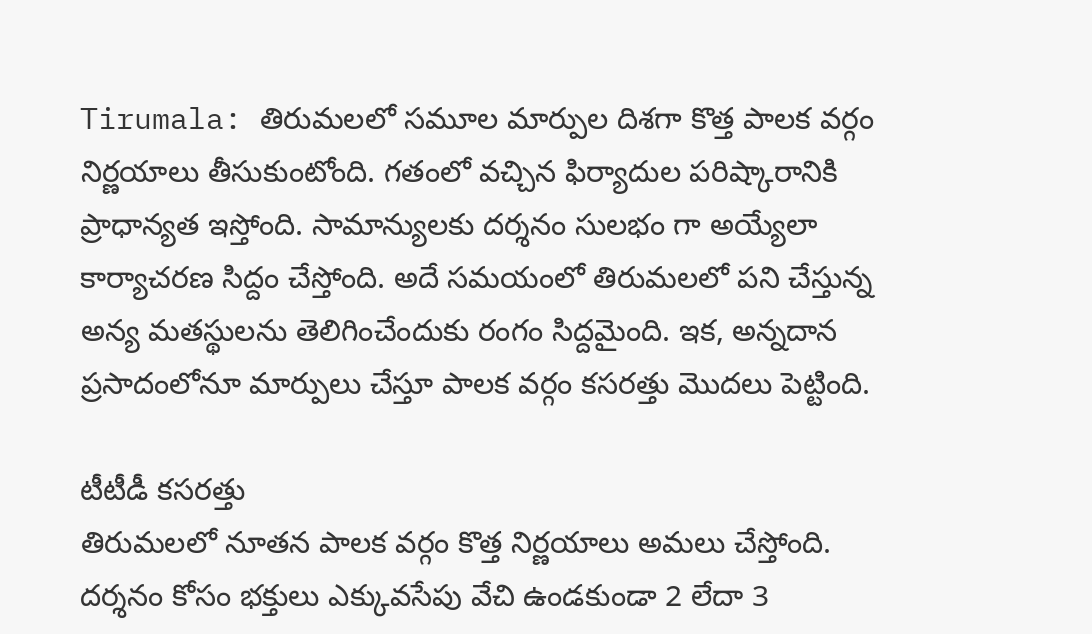Tirumala: తిరుమలలో సమూల మార్పుల దిశగా కొత్త పాలక వర్గం నిర్ణయాలు తీసుకుంటోంది. గతంలో వచ్చిన ఫిర్యాదుల పరిష్కారానికి ప్రాధాన్యత ఇస్తోంది. సామాన్యులకు దర్శనం సులభం గా అయ్యేలా కార్యాచరణ సిద్దం చేస్తోంది. అదే సమయంలో తిరుమలలో పని చేస్తున్న అన్య మతస్థులను తెలిగించేందుకు రంగం సిద్దమైంది. ఇక, అన్నదాన ప్రసాదంలోనూ మార్పులు చేస్తూ పాలక వర్గం కసరత్తు మొదలు పెట్టింది.

టీటీడీ కసరత్తు
తిరుమలలో నూతన పాలక వర్గం కొత్త నిర్ణయాలు అమలు చేస్తోంది. దర్శనం కోసం భక్తులు ఎక్కువసేపు వేచి ఉండకుండా 2 లేదా 3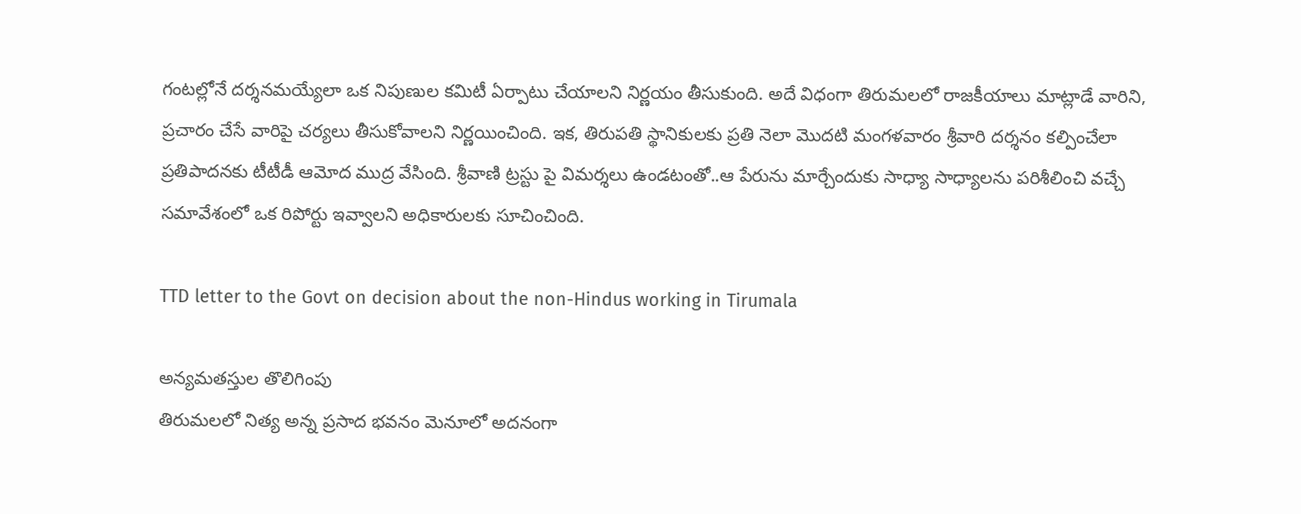గంటల్లోనే దర్శనమయ్యేలా ఒక నిపుణుల కమిటీ ఏర్పాటు చేయాలని నిర్ణయం తీసుకుంది. అదే విధంగా తిరుమలలో రాజకీయాలు మాట్లాడే వారిని, ప్రచారం చేసే వారిపై చర్యలు తీసుకోవాలని నిర్ణయించింది. ఇక, తిరుపతి స్థానికులకు ప్ర‌తి నెలా మొద‌టి మంగ‌ళ‌వారం శ్రీవారి దర్శనం కల్పించేలా ప్రతిపాదనకు టీటీడీ ఆమోద ముద్ర వేసింది. శ్రీ‌వాణి ట్రస్టు పై విమర్శలు ఉండటంతో..ఆ పేరును మార్చేందుకు సాధ్యా సాధ్యాలను పరిశీలించి వచ్చే సమావేశంలో ఒక రిపోర్టు ఇవ్వాలని అధికారులకు సూచించింది.

TTD letter to the Govt on decision about the non-Hindus working in Tirumala

అన్యమతస్తుల తొలిగింపు
తిరుమలలో నిత్య అన్న ప్రసాద భవనం మెనూలో అద‌నంగా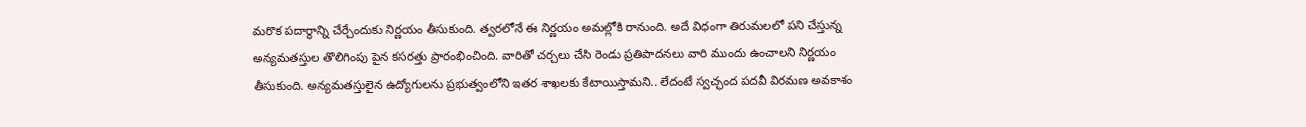మ‌రొక‌ ప‌దార్థాన్ని చేర్చేందుకు నిర్ణ‌యం తీసుకుంది. త్వరలోనే ఈ నిర్ణయం అమల్లోకి రానుంది. అదే విధంగా తిరుమలలో పని చేస్తున్న అన్యమతస్తుల తొలిగింపు పైన కసరత్తు ప్రారంభించింది. వారితో చర్చలు చేసి రెండు ప్రతిపాదనలు వారి ముందు ఉంచాలని నిర్ణయం తీసుకుంది. అన్యమతస్తులైన ఉద్యోగులను ప్రభుత్వంలోని ఇతర శాఖలకు కేటాయిస్తామని.. లేదంటే స్వచ్ఛంద పదవీ విరమణ అవకాశం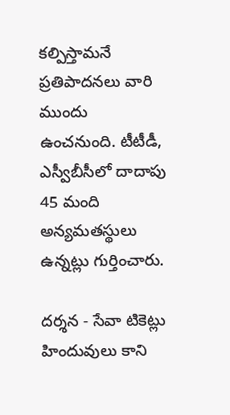కల్పిస్తామనే ప్రతిపాదనలు వారి ముందు ఉంచనుంది. టీటీడీ, ఎస్వీబీసీలో దాదాపు 45 మంది అన్యమతస్థులు ఉన్నట్లు గుర్తించారు.

దర్శన - సేవా టికెట్లు
హిందువులు కాని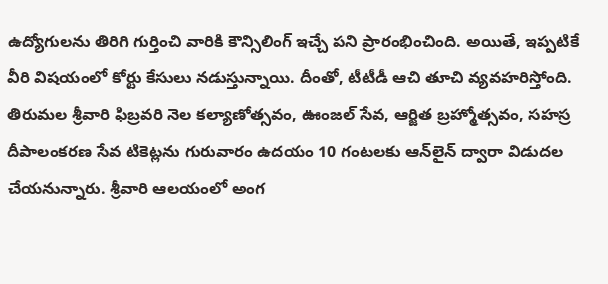ఉద్యోగులను తిరిగి గుర్తించి వారికి కౌన్సిలింగ్ ఇచ్చే పని ప్రారంభించింది. అయితే, ఇప్పటికే వీరి విషయంలో కోర్టు కేసులు నడుస్తున్నాయి. దీంతో, టీటీడీ ఆచి తూచి వ్యవహరిస్తోంది. తిరుమల శ్రీవారి ఫిబ్రవరి నెల కల్యాణోత్సవం, ఊంజల్‌ సేవ, ఆర్జిత బ్రహ్మోత్సవం, సహస్ర దీపాలంకరణ సేవ టికెట్లను గురువారం ఉదయం 10 గంటలకు ఆన్‌లైన్‌ ద్వారా విడుదల చేయనున్నారు. శ్రీవారి ఆలయంలో అంగ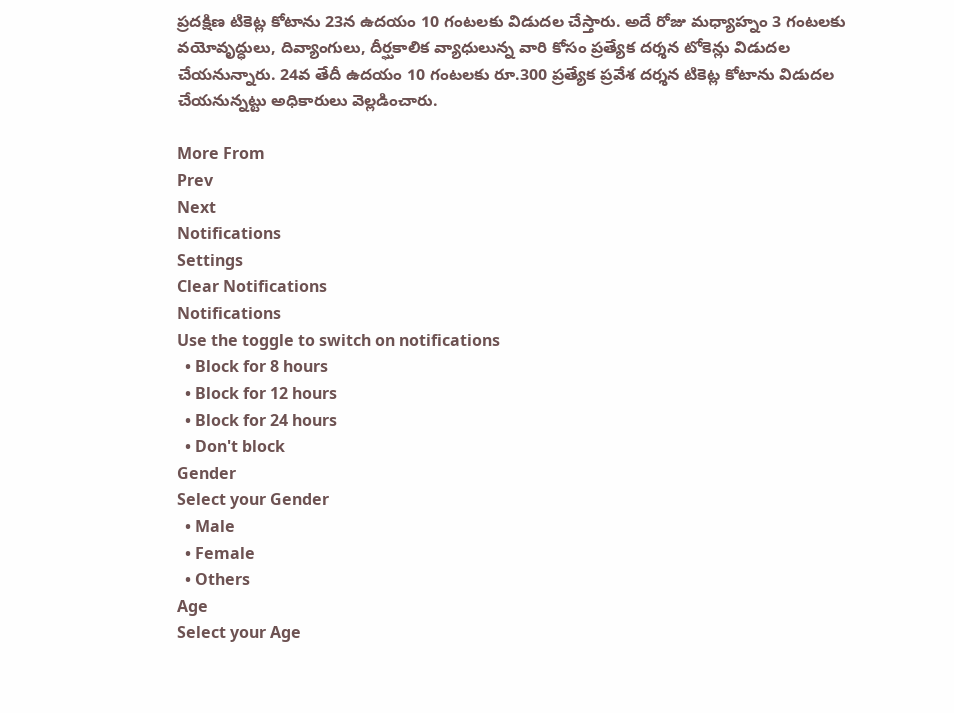ప్రదక్షిణ టికెట్ల కోటాను 23న ఉదయం 10 గంటలకు విడుదల చేస్తారు. అదే రోజు మధ్యాహ్నం 3 గంటలకు వయోవృద్ధులు, దివ్యాంగులు, దీర్ఘకాలిక వ్యాధులున్న వారి కోసం ప్రత్యేక దర్శన టోకెన్లు విడుదల చేయనున్నారు. 24వ తేదీ ఉదయం 10 గంటలకు రూ.300 ప్రత్యేక ప్రవేశ దర్శన టికెట్ల కోటాను విడుదల చేయనున్నట్టు అధికారులు వెల్లడించారు.

More From
Prev
Next
Notifications
Settings
Clear Notifications
Notifications
Use the toggle to switch on notifications
  • Block for 8 hours
  • Block for 12 hours
  • Block for 24 hours
  • Don't block
Gender
Select your Gender
  • Male
  • Female
  • Others
Age
Select your Age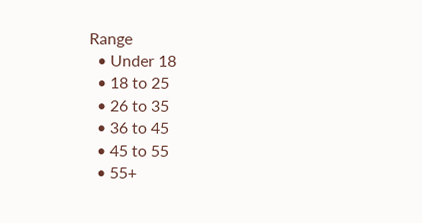Range
  • Under 18
  • 18 to 25
  • 26 to 35
  • 36 to 45
  • 45 to 55
  • 55+